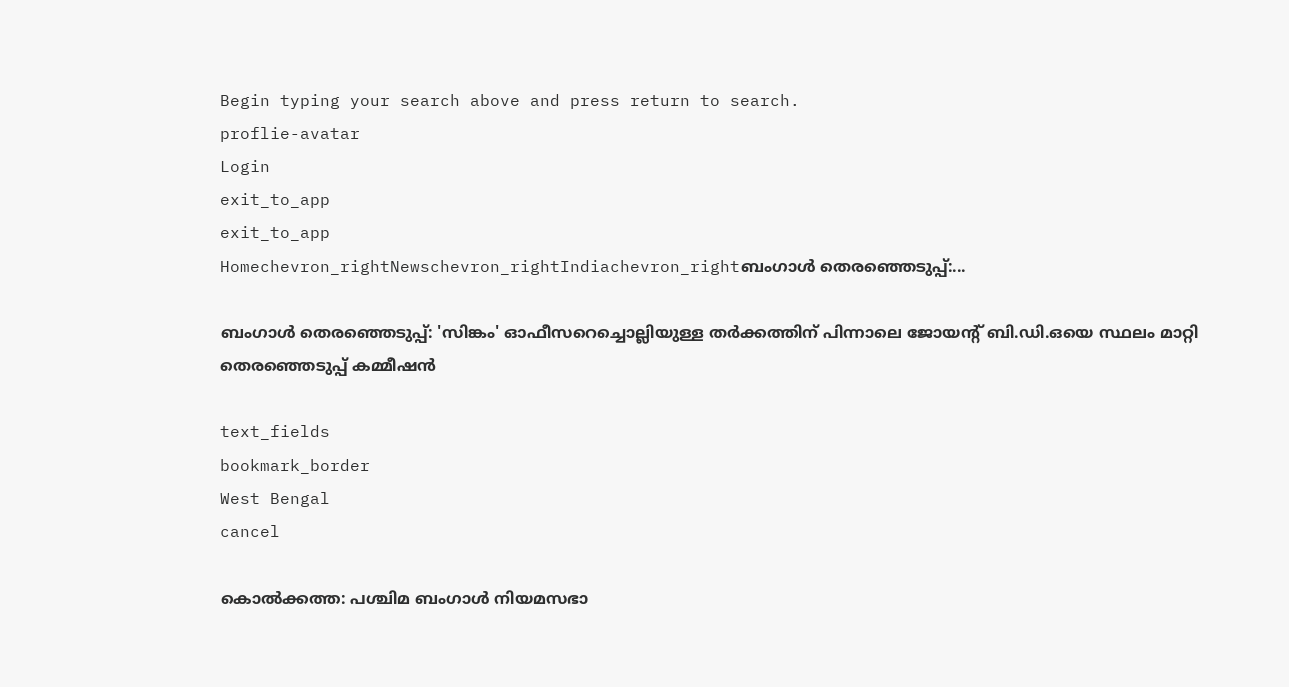Begin typing your search above and press return to search.
proflie-avatar
Login
exit_to_app
exit_to_app
Homechevron_rightNewschevron_rightIndiachevron_rightബംഗാൾ തെരഞ്ഞെടുപ്പ്:...

ബംഗാൾ തെരഞ്ഞെടുപ്പ്: 'സിങ്കം' ഓഫീസറെച്ചൊല്ലിയുള്ള തർക്കത്തിന് പിന്നാലെ ജോയന്റ് ബി.ഡി.ഒയെ സ്ഥലം മാറ്റി തെരഞ്ഞെടുപ്പ് കമ്മീഷൻ

text_fields
bookmark_border
West Bengal
cancel

കൊൽക്കത്ത: പശ്ചിമ ബംഗാൾ നിയമസഭാ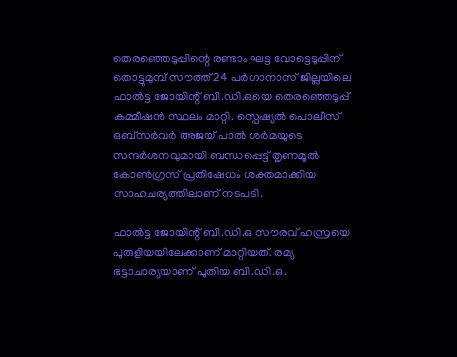തെരഞ്ഞെടുപ്പിന്റെ രണ്ടാം ഘട്ട വോട്ടെടുപ്പിന് തൊട്ടുമുമ്പ് സൗത്ത് 24 പർഗാനാസ് ജില്ലയിലെ ഫാൽട്ട ജോയിന്റ് ബി.ഡി.ഒയെ തെരഞ്ഞെടുപ്പ് കമ്മീഷൻ സ്ഥലം മാറ്റി. സ്പെഷ്യൽ പൊലീസ് ഒബ്‌സർവർ അജയ് പാൽ ശർമയുടെ സന്ദർശനവുമായി ബന്ധപ്പെട്ട് തൃണമൂൽ കോൺഗ്രസ് പ്രതിഷേധം ശക്തമാക്കിയ സാഹചര്യത്തിലാണ് നടപടി.

ഫാൽട്ട ജോയിന്റ് ബി.ഡി.ഒ സൗരവ് ഹസ്രയെ പുരുളിയയിലേക്കാണ് മാറ്റിയത്. രമ്യ ഭട്ടാചാര്യയാണ് പുതിയ ബി.ഡി.ഒ.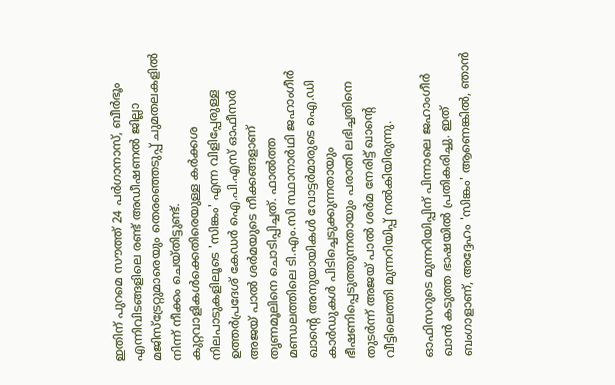ഇതിന് പുറമെ സൗത്ത് 24 പർഗാനാസ്, ബീർഭൂം എന്നിവിടങ്ങളിലെ രണ്ട് അഡീഷണൽ ജില്ലാ മജിസ്‌ട്രേറ്റുമാരെയും തെരഞ്ഞെടുപ്പ് ചുമതലകളിൽ നിന്ന് നീക്കം ചെയ്തിട്ടുണ്ട്. കുറ്റവാളികൾക്കെതിരെയുള്ള കർക്കശ നിലപാടുകളിലൂടെ 'സിങ്കം' എന്ന വിളിപ്പേരുള്ള ഉത്തർപ്രദേശ് കേഡർ ഐ.പി.എസ് ഓഫീസർ അജയ് പാൽ ശർമയുടെ നീക്കങ്ങളാണ് തൃണമൂലിനെ ചൊടിപ്പിച്ചത്. ഫാൽത്ത മണ്ഡലത്തിലെ ടി.എം.സി സ്ഥാനാർഥി ജഹാംഗീർ ഖാന്റെ അനുയായികൾ വോട്ടർമാരുടെ ഐ.ഡി കാർഡുകൾ പിടിച്ചെടുക്കുന്നതായും ഭീഷണിപ്പെടുത്തുന്നതായും പരാതി ലഭിച്ചതിനെ തുടർന്ന് അജയ് പാൽ ശർമ നേരിട്ട് ഖാന്റെ വീട്ടിലെത്തി മുന്നറിയിപ്പ് നൽകിയിരുന്നു.

ഓഫിസറുടെ മുന്നറിയിപ്പിന് പിന്നാലെ ജഹാംഗീർ ഖാൻ കടുത്ത ഭാഷയിൽ പ്രതികരിച്ചു. ഇത് ബംഗാളാണ്, അദ്ദേഹം 'സിങ്കം' ആണെങ്കിൽ, ഞാൻ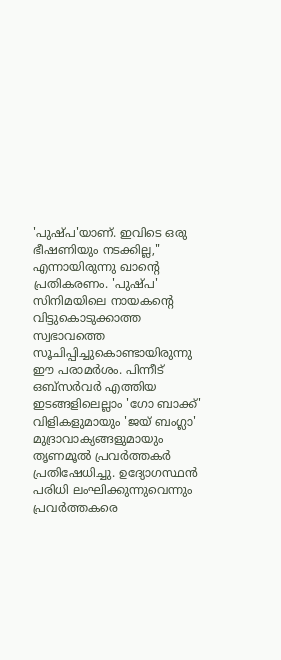'പുഷ്പ'യാണ്. ഇവിടെ ഒരു ഭീഷണിയും നടക്കില്ല," എന്നായിരുന്നു ഖാന്റെ പ്രതികരണം. 'പുഷ്പ' സിനിമയിലെ നായകന്റെ വിട്ടുകൊടുക്കാത്ത സ്വഭാവത്തെ സൂചിപ്പിച്ചുകൊണ്ടായിരുന്നു ഈ പരാമർശം. പിന്നീട് ഒബ്‌സർവർ എത്തിയ ഇടങ്ങളിലെല്ലാം 'ഗോ ബാക്ക്' വിളികളുമായും 'ജയ് ബംഗ്ലാ' മുദ്രാവാക്യങ്ങളുമായും തൃണമൂൽ പ്രവർത്തകർ പ്രതിഷേധിച്ചു. ഉദ്യോഗസ്ഥൻ പരിധി ലംഘിക്കുന്നുവെന്നും പ്രവർത്തകരെ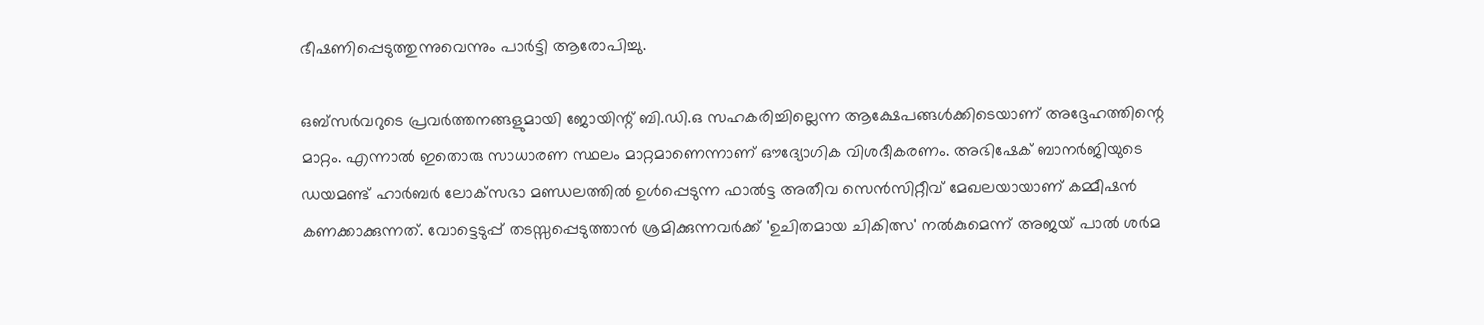ഭീഷണിപ്പെടുത്തുന്നുവെന്നും പാർട്ടി ആരോപിച്ചു.

ഒബ്‌സർവറുടെ പ്രവർത്തനങ്ങളുമായി ജോയിന്റ് ബി.ഡി.ഒ സഹകരിച്ചില്ലെന്ന ആക്ഷേപങ്ങൾക്കിടെയാണ് അദ്ദേഹത്തിന്റെ മാറ്റം. എന്നാൽ ഇതൊരു സാധാരണ സ്ഥലം മാറ്റമാണെന്നാണ് ഔദ്യോഗിക വിശദീകരണം. അഭിഷേക് ബാനർജിയുടെ ഡയമണ്ട് ഹാർബർ ലോക്‌സഭാ മണ്ഡലത്തിൽ ഉൾപ്പെടുന്ന ഫാൽട്ട അതീവ സെൻസിറ്റീവ് മേഖലയായാണ് കമ്മീഷൻ കണക്കാക്കുന്നത്. വോട്ടെടുപ്പ് തടസ്സപ്പെടുത്താൻ ശ്രമിക്കുന്നവർക്ക് 'ഉചിതമായ ചികിത്സ' നൽകുമെന്ന് അജയ് പാൽ ശർമ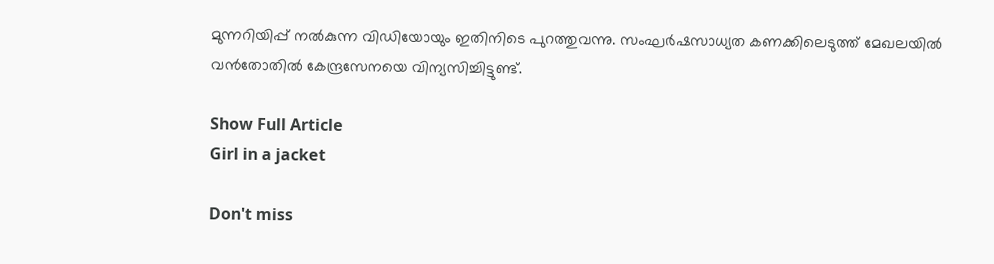മുന്നറിയിപ്പ് നൽകുന്ന വിഡിയോയും ഇതിനിടെ പുറത്തുവന്നു. സംഘർഷസാധ്യത കണക്കിലെടുത്ത് മേഖലയിൽ വൻതോതിൽ കേന്ദ്രസേനയെ വിന്യസിച്ചിട്ടുണ്ട്.

Show Full Article
Girl in a jacket

Don't miss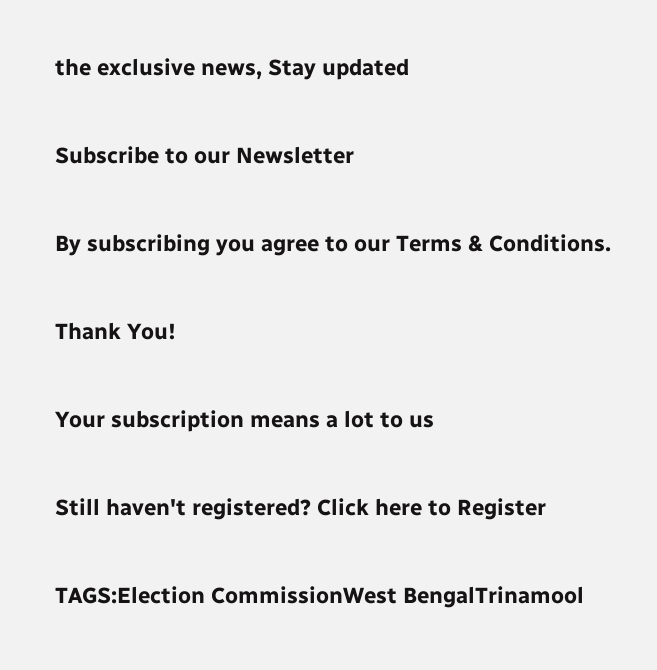the exclusive news, Stay updated

Subscribe to our Newsletter

By subscribing you agree to our Terms & Conditions.

Thank You!

Your subscription means a lot to us

Still haven't registered? Click here to Register

TAGS:Election CommissionWest BengalTrinamool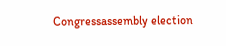Congressassembly election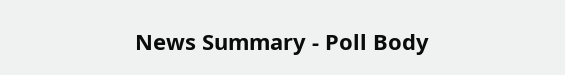News Summary - Poll Body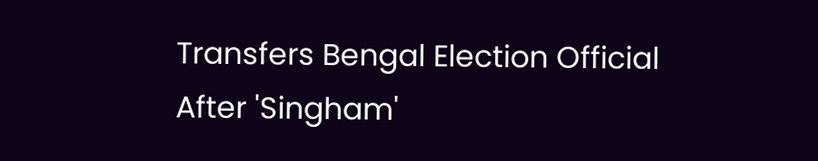Transfers Bengal Election Official After 'Singham'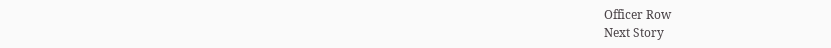Officer Row
Next Story